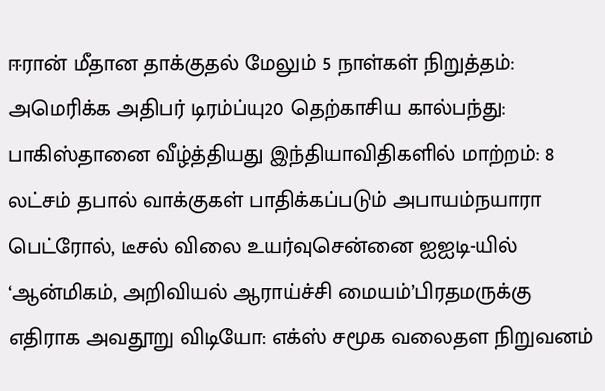ஈரான் மீதான தாக்குதல் மேலும் 5 நாள்கள் நிறுத்தம்: அமெரிக்க அதிபர் டிரம்ப்யு20 தெற்காசிய கால்பந்து: பாகிஸ்தானை வீழ்த்தியது இந்தியாவிதிகளில் மாற்றம்: 8 லட்சம் தபால் வாக்குகள் பாதிக்கப்படும் அபாயம்நயாரா பெட்ரோல், டீசல் விலை உயர்வுசென்னை ஐஐடி-யில் ‘ஆன்மிகம், அறிவியல் ஆராய்ச்சி மையம்’பிரதமருக்கு எதிராக அவதூறு விடியோ: எக்ஸ் சமூக வலைதள நிறுவனம்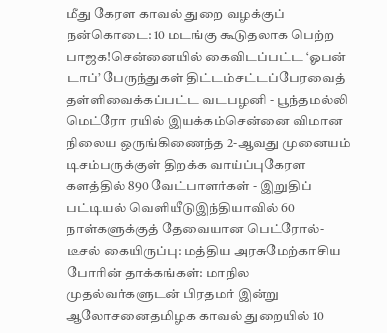மீது கேரள காவல் துறை வழக்குப் நன்கொடை: 10 மடங்கு கூடுதலாக பெற்ற பாஜக!சென்னையில் கைவிடப்பட்ட ‘ஓபன் டாப்’ பேருந்துகள் திட்டம்சட்டப்பேரவைத் தள்ளிவைக்கப்பட்ட வடபழனி - பூந்தமல்லி மெட்ரோ ரயில் இயக்கம்சென்னை விமான நிலைய ஒருங்கிணைந்த 2-ஆவது முனையம் டிசம்பருக்குள் திறக்க வாய்ப்புகேரள களத்தில் 890 வேட்பாளர்கள் - இறுதிப் பட்டியல் வெளியீடுஇந்தியாவில் 60 நாள்களுக்குத் தேவையான பெட்ரோல்-டீசல் கையிருப்பு: மத்திய அரசுமேற்காசிய போரின் தாக்கங்கள்: மாநில முதல்வர்களுடன் பிரதமர் இன்று ஆலோசனைதமிழக காவல் துறையில் 10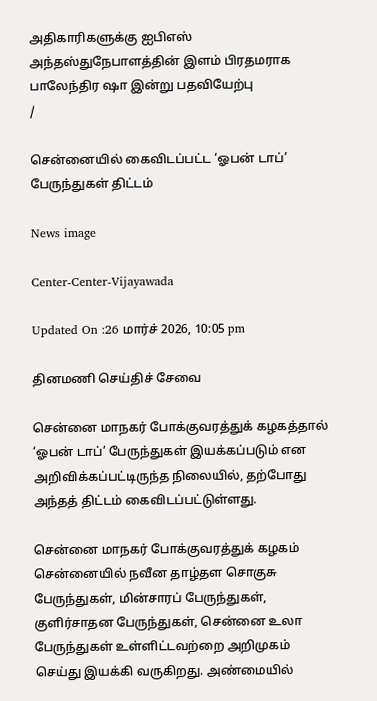அதிகாரிகளுக்கு ஐபிஎஸ் அந்தஸ்துநேபாளத்தின் இளம் பிரதமராக பாலேந்திர ஷா இன்று பதவியேற்பு
/

சென்னையில் கைவிடப்பட்ட ‘ஓபன் டாப்’ பேருந்துகள் திட்டம்

News image

Center-Center-Vijayawada

Updated On :26 மார்ச் 2026, 10:05 pm

தினமணி செய்திச் சேவை

சென்னை மாநகர் போக்குவரத்துக் கழகத்தால் ‘ஓபன் டாப்’ பேருந்துகள் இயக்கப்படும் என அறிவிக்கப்பட்டிருந்த நிலையில், தற்போது அந்தத் திட்டம் கைவிடப்பட்டுள்ளது.

சென்னை மாநகர் போக்குவரத்துக் கழகம் சென்னையில் நவீன தாழ்தள சொகுசு பேருந்துகள், மின்சாரப் பேருந்துகள், குளிர்சாதன பேருந்துகள், சென்னை உலா பேருந்துகள் உள்ளிட்டவற்றை அறிமுகம் செய்து இயக்கி வருகிறது. அண்மையில்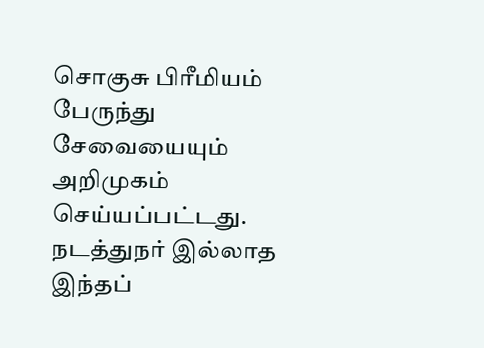சொகுசு பிரீமியம் பேருந்து சேவையையும் அறிமுகம் செய்யப்பட்டது. நடத்துநர் இல்லாத இந்தப்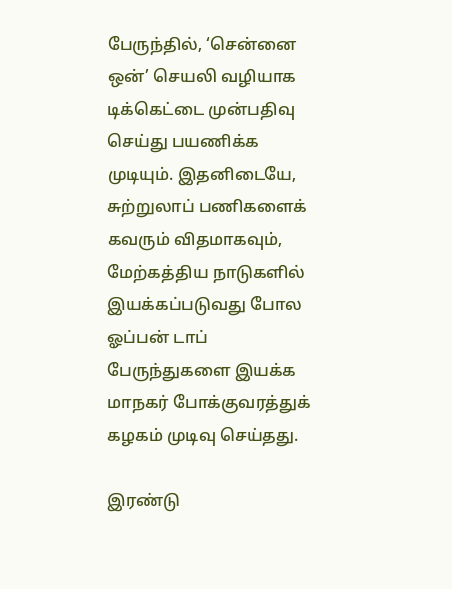பேருந்தில், ‘சென்னை ஒன்’ செயலி வழியாக டிக்கெட்டை முன்பதிவு செய்து பயணிக்க முடியும். இதனிடையே, சுற்றுலாப் பணிகளைக் கவரும் விதமாகவும், மேற்கத்திய நாடுகளில் இயக்கப்படுவது போல ஓப்பன் டாப் பேருந்துகளை இயக்க மாநகர் போக்குவரத்துக் கழகம் முடிவு செய்தது.

இரண்டு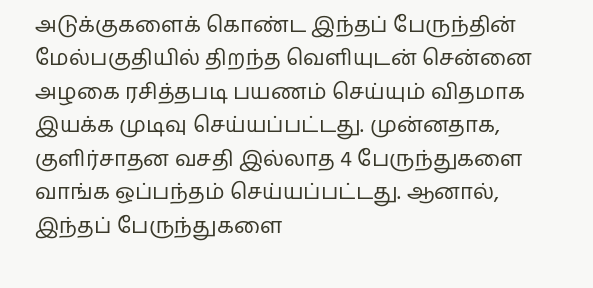அடுக்குகளைக் கொண்ட இந்தப் பேருந்தின் மேல்பகுதியில் திறந்த வெளியுடன் சென்னை அழகை ரசித்தபடி பயணம் செய்யும் விதமாக இயக்க முடிவு செய்யப்பட்டது. முன்னதாக, குளிர்சாதன வசதி இல்லாத 4 பேருந்துகளை வாங்க ஒப்பந்தம் செய்யப்பட்டது. ஆனால், இந்தப் பேருந்துகளை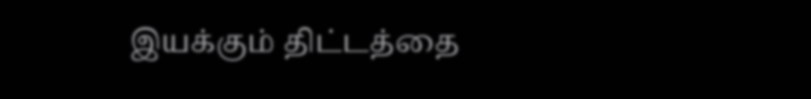இயக்கும் திட்டத்தை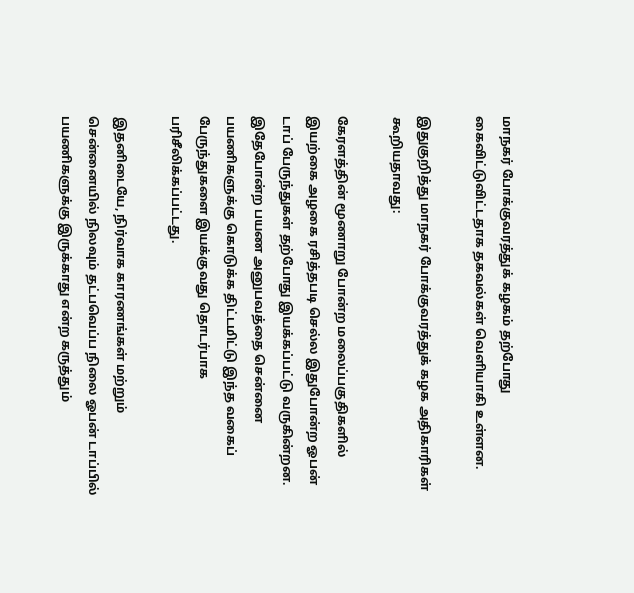மாநகர் போக்குவரத்துக் கழகம் தற்போது கைவிட்டுவிட்டதாக தகவல்கள் வெளியாகி உள்ளன.

இதுகுறித்து மாநகர் போக்குவரத்துக் கழக அதிகாரிகள் கூறியதாவது:

கேரளத்தின் மூணாறு போன்ற மலைப்பகுதிகளில் இயற்கை அழகை ரசித்தபடி செல்ல இதுபோன்ற ஓபன் டாப் பேருந்துகள் தற்போது இயக்கப்பட்டு வருகின்றன. இதேபோன்ற பயண அனுபவத்தை சென்னை பயணிகளுக்கு கொடுக்க திட்டமிட்டு இந்த வகைப் பேருந்துகளை இயக்குவது தொடர்பாக பரிசீலிக்கப்பட்டது.

இதனிடையே, நிர்வாக காரணங்கள் மற்றும் சென்னையில் நிலவும் தட்பவெப்ப நிலை ஓபன் டாப்பில் பயணிகளுக்கு இருக்காது என்ற கருத்தும்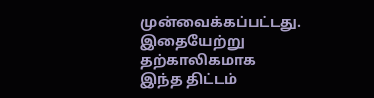முன்வைக்கப்பட்டது. இதையேற்று தற்காலிகமாக இந்த திட்டம்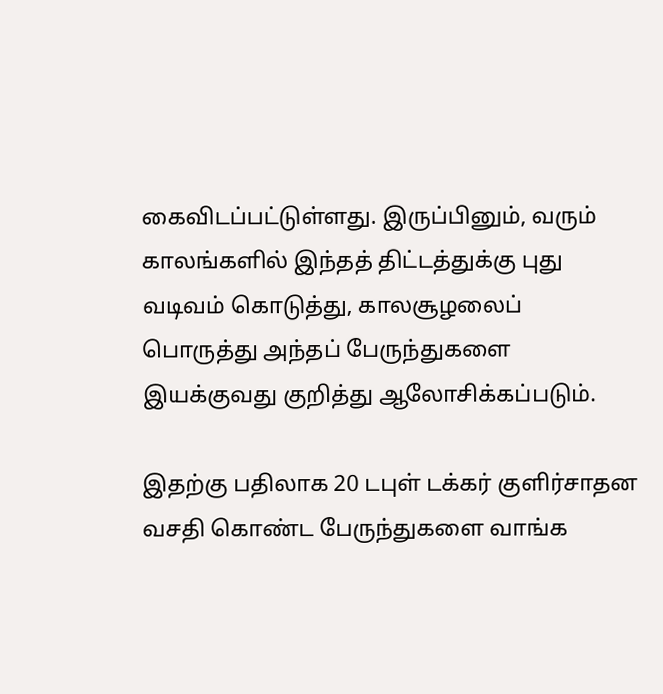கைவிடப்பட்டுள்ளது. இருப்பினும், வரும் காலங்களில் இந்தத் திட்டத்துக்கு புது வடிவம் கொடுத்து, காலசூழலைப் பொருத்து அந்தப் பேருந்துகளை இயக்குவது குறித்து ஆலோசிக்கப்படும்.

இதற்கு பதிலாக 20 டபுள் டக்கர் குளிர்சாதன வசதி கொண்ட பேருந்துகளை வாங்க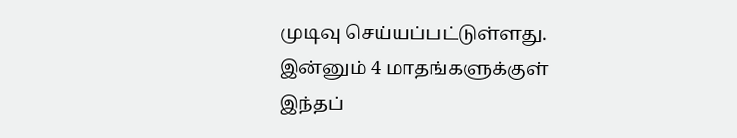முடிவு செய்யப்பட்டுள்ளது. இன்னும் 4 மாதங்களுக்குள் இந்தப்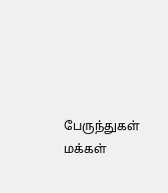பேருந்துகள் மக்கள்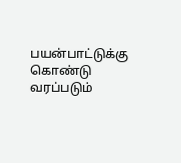பயன்பாட்டுக்கு கொண்டு வரப்படும்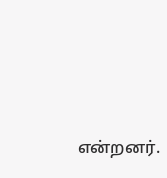என்றனர்.